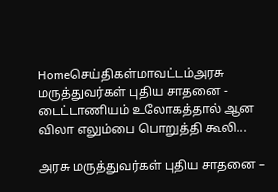Homeசெய்திகள்மாவட்டம்அரசு மருத்துவர்கள் புதிய சாதனை - டைட்டாணியம் உலோகத்தால் ஆன விலா எலும்பை பொறுத்தி கூலி...

அரசு மருத்துவர்கள் புதிய சாதனை –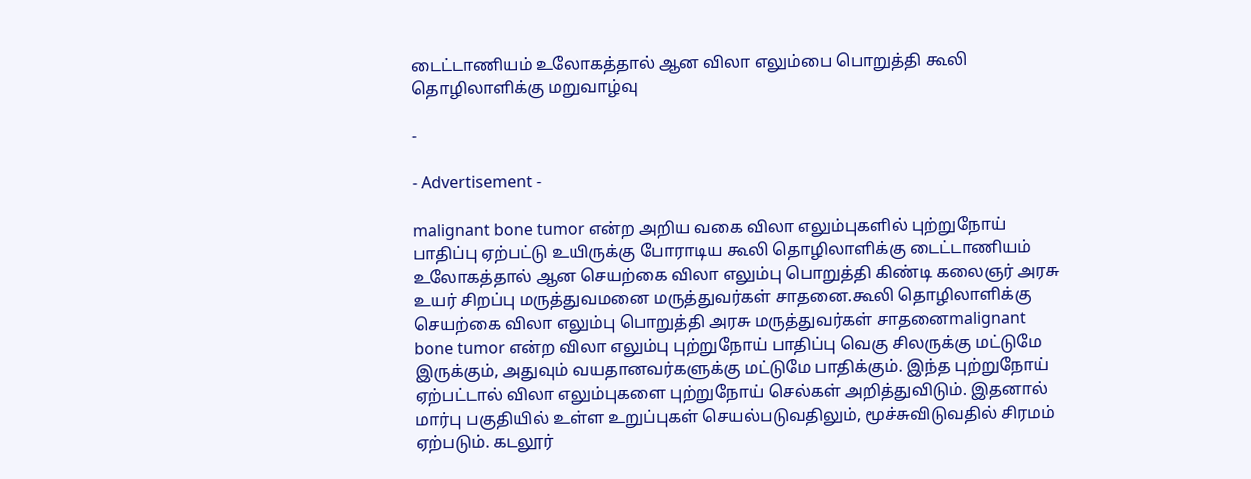டைட்டாணியம் உலோகத்தால் ஆன விலா எலும்பை பொறுத்தி கூலி தொழிலாளிக்கு மறுவாழ்வு

-

- Advertisement -

malignant bone tumor என்ற அறிய வகை விலா எலும்புகளில் புற்றுநோய் பாதிப்பு ஏற்பட்டு உயிருக்கு போராடிய கூலி தொழிலாளிக்கு டைட்டாணியம் உலோகத்தால் ஆன செயற்கை விலா எலும்பு பொறுத்தி கிண்டி கலைஞர் அரசு உயர் சிறப்பு மருத்துவமனை மருத்துவர்கள் சாதனை.கூலி தொழிலாளிக்கு செயற்கை விலா எலும்பு பொறுத்தி அரசு மருத்துவர்கள் சாதனைmalignant bone tumor என்ற விலா எலும்பு புற்றுநோய் பாதிப்பு வெகு சிலருக்கு மட்டுமே இருக்கும், அதுவும் வயதானவர்களுக்கு மட்டுமே பாதிக்கும். இந்த புற்றுநோய் ஏற்பட்டால் விலா எலும்புகளை புற்றுநோய் செல்கள் அறித்துவிடும். இதனால் மார்பு பகுதியில் உள்ள உறுப்புகள் செயல்படுவதிலும், மூச்சுவிடுவதில் சிரமம் ஏற்படும். கடலூர்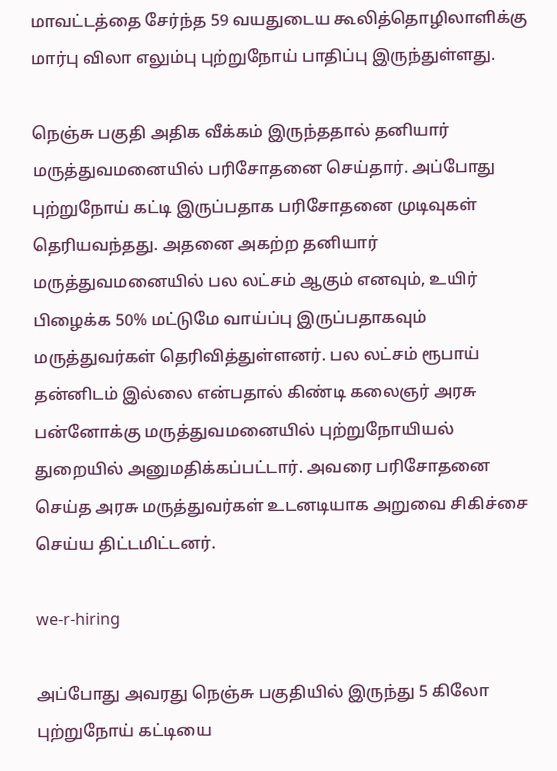மாவட்டத்தை சேர்ந்த 59 வயதுடைய கூலித்தொழிலாளிக்கு மார்பு விலா எலும்பு புற்றுநோய் பாதிப்பு இருந்துள்ளது.

நெஞ்சு பகுதி அதிக வீக்கம் இருந்ததால் தனியார் மருத்துவமனையில் பரிசோதனை செய்தார். அப்போது புற்றுநோய் கட்டி இருப்பதாக பரிசோதனை முடிவுகள் தெரியவந்தது. அதனை அகற்ற தனியார் மருத்துவமனையில் பல லட்சம் ஆகும் எனவும், உயிர் பிழைக்க 50% மட்டுமே வாய்ப்பு இருப்பதாகவும் மருத்துவர்கள் தெரிவித்துள்ளனர். பல லட்சம் ரூபாய் தன்னிடம் இல்லை என்பதால் கிண்டி கலைஞர் அரசு பன்னோக்கு மருத்துவமனையில் புற்றுநோயியல் துறையில் அனுமதிக்கப்பட்டார். அவரை பரிசோதனை செய்த அரசு மருத்துவர்கள் உடனடியாக அறுவை சிகிச்சை செய்ய திட்டமிட்டனர்.

we-r-hiring

அப்போது அவரது நெஞ்சு பகுதியில் இருந்து 5 கிலோ புற்றுநோய் கட்டியை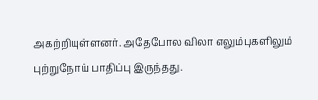அகற்றியுள்ளனர். அதேபோல விலா எலும்புகளிலும் புற்றுநோய் பாதிப்பு இருந்தது.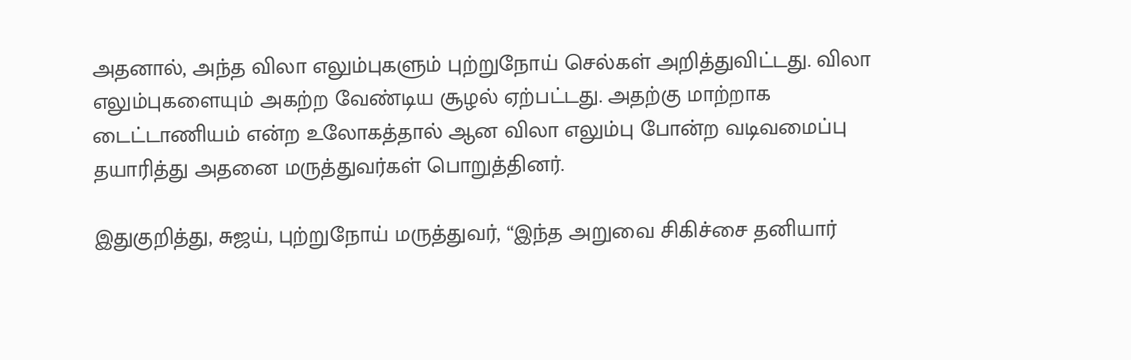அதனால், அந்த விலா எலும்புகளும் புற்றுநோய் செல்கள் அறித்துவிட்டது. விலா எலும்புகளையும் அகற்ற வேண்டிய சூழல் ஏற்பட்டது. அதற்கு மாற்றாக டைட்டாணியம் என்ற உலோகத்தால் ஆன விலா எலும்பு போன்ற வடிவமைப்பு தயாரித்து அதனை மருத்துவர்கள் பொறுத்தினர்.

இதுகுறித்து, சுஜய், புற்றுநோய் மருத்துவர், “இந்த அறுவை சிகிச்சை தனியார்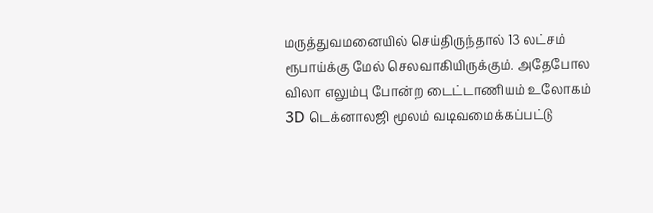மருத்துவமனையில் செய்திருந்தால் 13 லட்சம் ரூபாய்க்கு மேல் செலவாகியிருக்கும். அதேபோல விலா எலும்பு போன்ற டைட்டாணியம் உலோகம் 3D டெக்னாலஜி மூலம் வடிவமைக்கப்பட்டு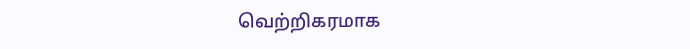வெற்றிகரமாக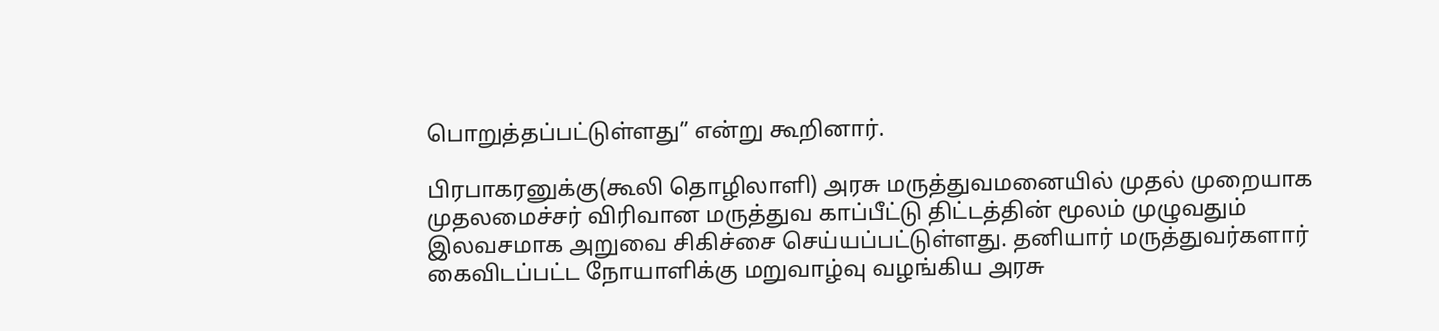பொறுத்தப்பட்டுள்ளது” என்று கூறினார்.

பிரபாகரனுக்கு(கூலி தொழிலாளி) அரசு மருத்துவமனையில் முதல் முறையாக முதலமைச்சர் விரிவான மருத்துவ காப்பீட்டு திட்டத்தின் மூலம் முழுவதும் இலவசமாக அறுவை சிகிச்சை செய்யப்பட்டுள்ளது. தனியார் மருத்துவர்களார் கைவிடப்பட்ட நோயாளிக்கு மறுவாழ்வு வழங்கிய அரசு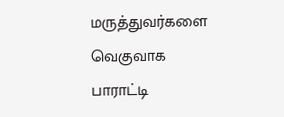மருத்துவர்களை வெகுவாக பாராட்டி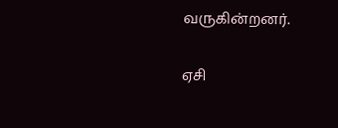வருகின்றனர்.

ஏசி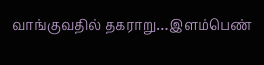வாங்குவதில் தகராறு…இளம்பெண்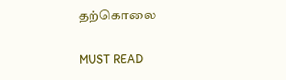தற்கொலை

MUST READ